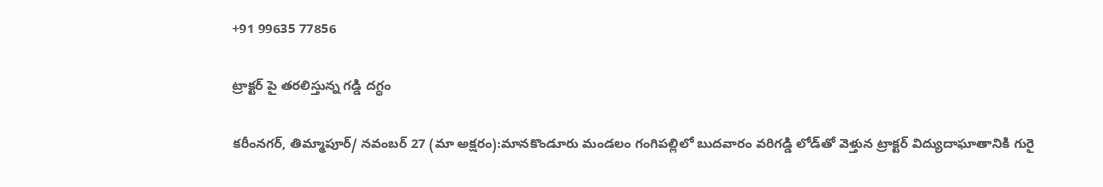+91 99635 77856

ట్రాక్టర్ పై తరలిస్తున్న గడ్డి దగ్ధం

కరీంనగర్, తిమ్మాపూర్/ నవంబర్ 27 (మా అక్షరం):మానకొండూరు మండలం గంగిపల్లిలో బుదవారం వరిగడ్డి లోడ్‌తో వెళ్తున ట్రాక్టర్ విద్యుదాఘాతానికి గురై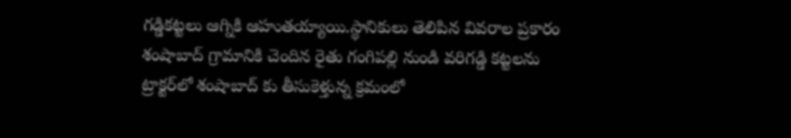గడ్డికట్టలు ఆగ్నికి ఆహుతయ్యాయి.స్థానికులు తెలిపిన వివరాల ప్రకారం శంషాబాద్ గ్రామానికి చెందిన రైతు గంగిపల్లి నుండి వరిగడ్డి కట్టలను ట్రాక్టర్‌లో శంషాబాద్ కు తీసుకెళ్తున్న క్రమంలో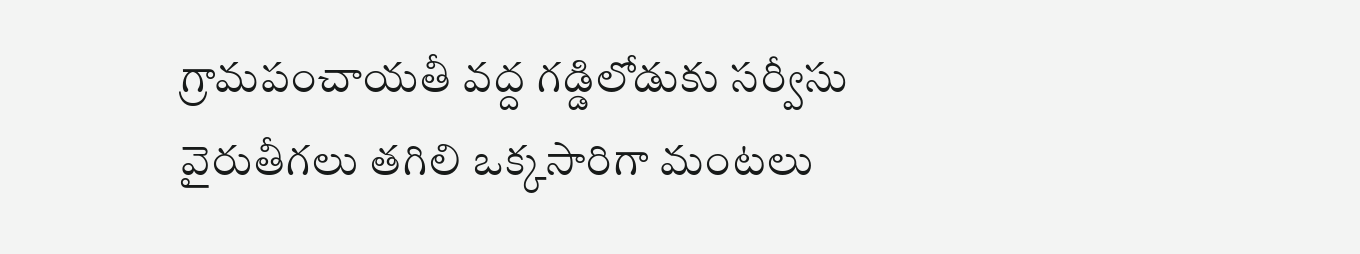గ్రామపంచాయతీ వద్ద గడ్డిలోడుకు సర్వీసు వైరుతీగలు తగిలి ఒక్కసారిగా మంటలు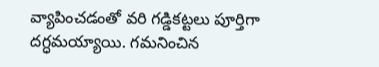వ్యాపించడంతో వరి గడ్డికట్టలు పూర్తిగా దగ్ధమయ్యాయి. గమనించిన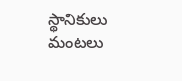స్థానికులు మంటలు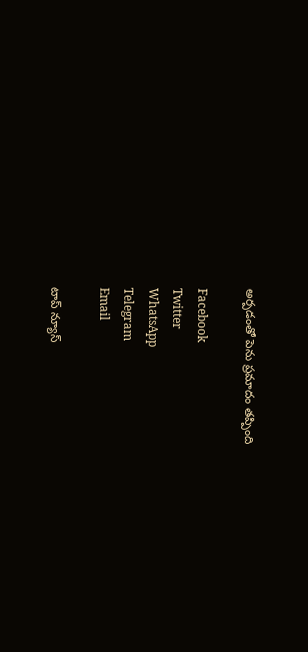అర్పడంతో పెను ప్రమాదం తప్పింది

Facebook
Twitter
WhatsApp
Telegram
Email

టాప్ న్యూస్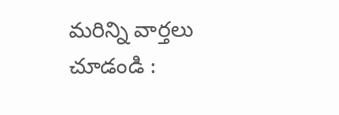మరిన్ని వార్తలు చూడండి :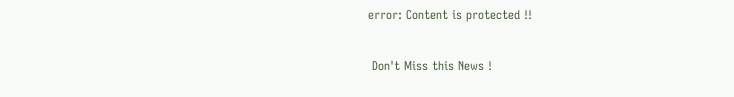error: Content is protected !!

 Don't Miss this News !